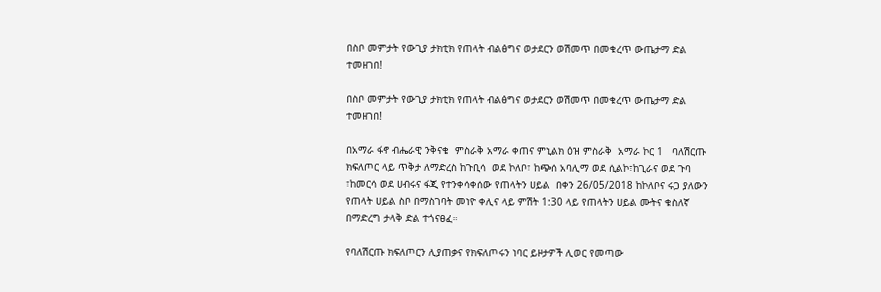በስቦ መምታት የውጊያ ታክቲክ የጠላት ብልፅግና ወታደርን ወሽመጥ በመቁረጥ ውጤታማ ድል ተመዘገበ!

በስቦ መምታት የውጊያ ታክቲክ የጠላት ብልፅግና ወታደርን ወሽመጥ በመቁረጥ ውጤታማ ድል ተመዘገበ!

በአማራ ፋኖ ብሔራዊ ንቅናቄ  ምስራቅ አማራ ቀጠና ምኒልክ ዕዝ ምስራቅ  አማራ ኮር 1   ባለሽርጡ ክፍለጦር ላይ ጥቅታ ለማድረስ ከጉቢሳ  ወደ ኮለቦ፣ ከጭሰ አባሊማ ወደ ሲልኮ፣ከጊራና ወደ ጉባ ፣ከመርሳ ወደ ሀብሩና ፋጂ የተንቀሳቀሰው የጠላትን ሀይል  በቀን 26/05/2018 ከኮለቦና ሩጋ ያለውን የጠላት ሀይል ስቦ በማስገባት መነዮ ቀሊና ላይ ምሽት 1:30 ላይ የጠላትን ሀይል ሙትና ቁስለኛ በማድረግ ታላቅ ድል ተጎናፀፈ።

የባለሽርጡ ክፍለጦርን ሊያጠቃና የክፍለጦሩን ነባር ይዞታዎች ሊወር የመጣው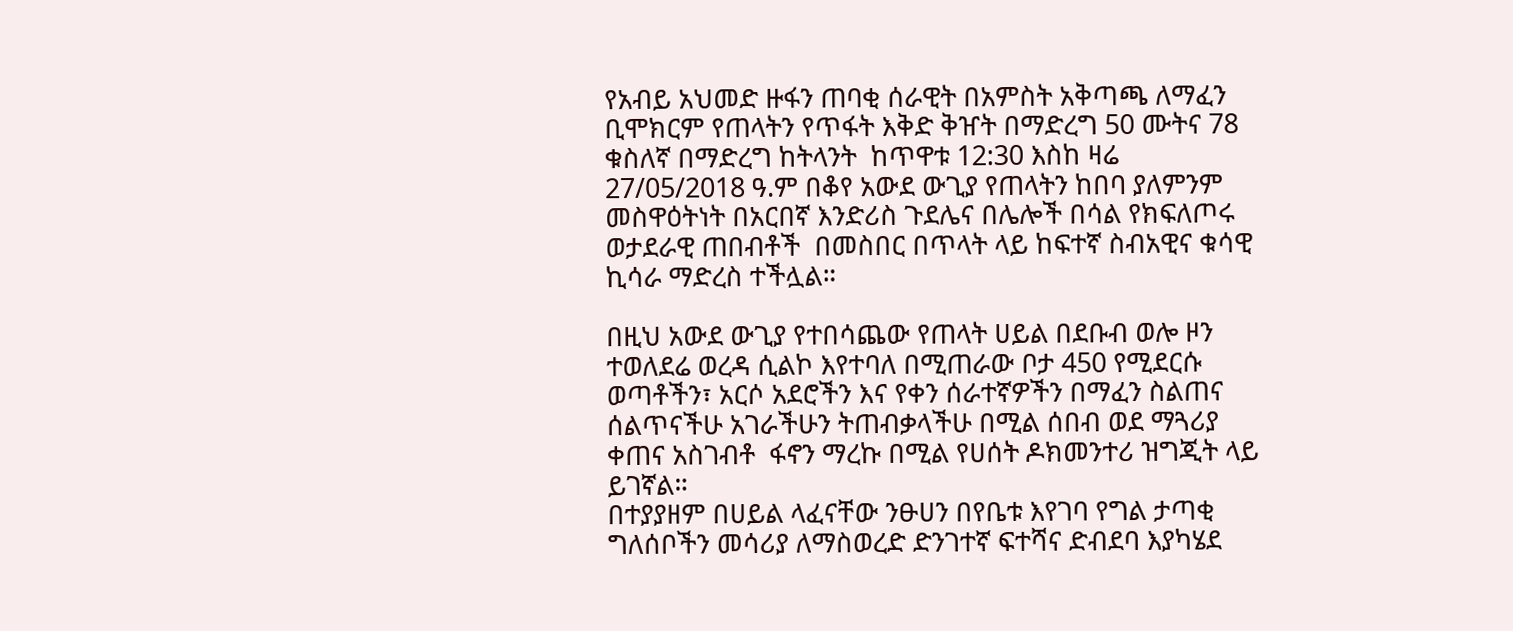የአብይ አህመድ ዙፋን ጠባቂ ሰራዊት በአምስት አቅጣጫ ለማፈን ቢሞክርም የጠላትን የጥፋት እቅድ ቅዠት በማድረግ 50 ሙትና 78 ቁስለኛ በማድረግ ከትላንት  ከጥዋቱ 12:30 እስከ ዛሬ 27/05/2018 ዓ.ም በቆየ አውደ ውጊያ የጠላትን ከበባ ያለምንም መስዋዕትነት በአርበኛ እንድሪስ ጉደሌና በሌሎች በሳል የክፍለጦሩ ወታደራዊ ጠበብቶች  በመስበር በጥላት ላይ ከፍተኛ ስብአዊና ቁሳዊ ኪሳራ ማድረስ ተችሏል።

በዚህ አውደ ውጊያ የተበሳጨው የጠላት ሀይል በደቡብ ወሎ ዞን ተወለደሬ ወረዳ ሲልኮ እየተባለ በሚጠራው ቦታ 450 የሚደርሱ ወጣቶችን፣ አርሶ አደሮችን እና የቀን ሰራተኛዎችን በማፈን ስልጠና ሰልጥናችሁ አገራችሁን ትጠብቃላችሁ በሚል ሰበብ ወደ ማጓሪያ ቀጠና አስገብቶ  ፋኖን ማረኩ በሚል የሀሰት ዶክመንተሪ ዝግጂት ላይ ይገኛል።
በተያያዘም በሀይል ላፈናቸው ንፁሀን በየቤቱ እየገባ የግል ታጣቂ ግለሰቦችን መሳሪያ ለማስወረድ ድንገተኛ ፍተሻና ድብደባ እያካሄደ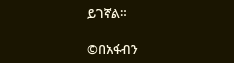ይገኛል።

©በአፋብን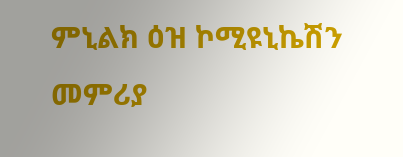ምኒልክ ዕዝ ኮሚዩኒኬሽን መምሪያ